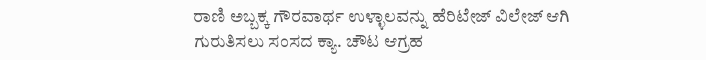ರಾಣಿ ಅಬ್ಬಕ್ಕ ಗೌರವಾರ್ಥ ಉಳ್ಳಾಲವನ್ನು ಹೆರಿಟೇಜ್ ವಿಲೇಜ್ ಆಗಿ ಗುರುತಿಸಲು ಸಂಸದ ಕ್ಯಾ. ಚೌಟ ಆಗ್ರಹ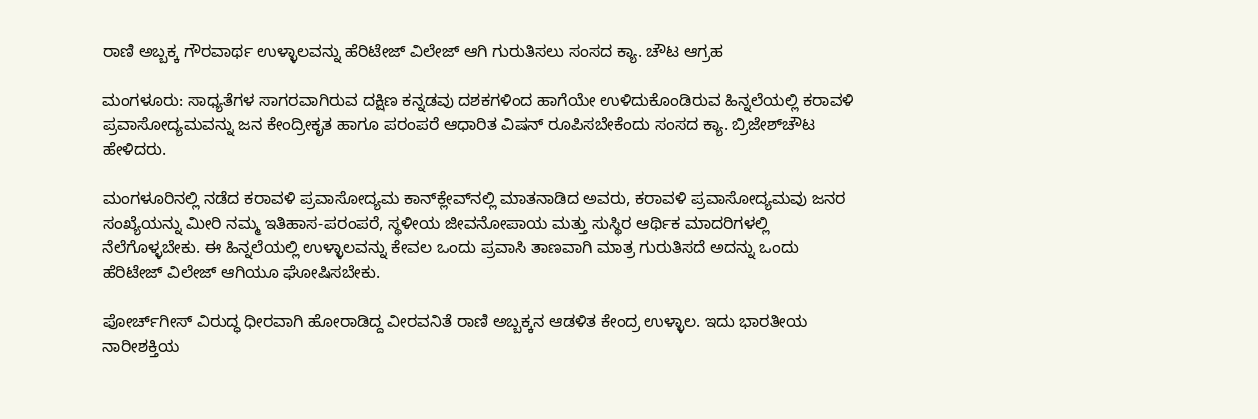ರಾಣಿ ಅಬ್ಬಕ್ಕ ಗೌರವಾರ್ಥ ಉಳ್ಳಾಲವನ್ನು ಹೆರಿಟೇಜ್ ವಿಲೇಜ್ ಆಗಿ ಗುರುತಿಸಲು ಸಂಸದ ಕ್ಯಾ. ಚೌಟ ಆಗ್ರಹ

ಮಂಗಳೂರು: ಸಾಧ್ಯತೆಗಳ ಸಾಗರವಾಗಿರುವ ದಕ್ಷಿಣ ಕನ್ನಡವು ದಶಕಗಳಿಂದ ಹಾಗೆಯೇ ಉಳಿದುಕೊಂಡಿರುವ ಹಿನ್ನಲೆಯಲ್ಲಿ ಕರಾವಳಿ ಪ್ರವಾಸೋದ್ಯಮವನ್ನು ಜನ ಕೇಂದ್ರೀಕೃತ ಹಾಗೂ ಪರಂಪರೆ ಆಧಾರಿತ ವಿಷನ್ ರೂಪಿಸಬೇಕೆಂದು ಸಂಸದ ಕ್ಯಾ. ಬ್ರಿಜೇಶ್‌ಚೌಟ ಹೇಳಿದರು.

ಮಂಗಳೂರಿನಲ್ಲಿ ನಡೆದ ಕರಾವಳಿ ಪ್ರವಾಸೋದ್ಯಮ ಕಾನ್‌ಕ್ಲೇವ್‌ನಲ್ಲಿ ಮಾತನಾಡಿದ ಅವರು, ಕರಾವಳಿ ಪ್ರವಾಸೋದ್ಯಮವು ಜನರ ಸಂಖ್ಯೆಯನ್ನು ಮೀರಿ ನಮ್ಮ ಇತಿಹಾಸ-ಪರಂಪರೆ, ಸ್ಥಳೀಯ ಜೀವನೋಪಾಯ ಮತ್ತು ಸುಸ್ಥಿರ ಆರ್ಥಿಕ ಮಾದರಿಗಳಲ್ಲಿ ನೆಲೆಗೊಳ್ಳಬೇಕು. ಈ ಹಿನ್ನಲೆಯಲ್ಲಿ ಉಳ್ಳಾಲವನ್ನು ಕೇವಲ ಒಂದು ಪ್ರವಾಸಿ ತಾಣವಾಗಿ ಮಾತ್ರ ಗುರುತಿಸದೆ ಅದನ್ನು ಒಂದು ಹೆರಿಟೇಜ್ ವಿಲೇಜ್ ಆಗಿಯೂ ಘೋಷಿಸಬೇಕು.

ಪೋರ್ಚ್‌ಗೀಸ್ ವಿರುದ್ಧ ಧೀರವಾಗಿ ಹೋರಾಡಿದ್ದ ವೀರವನಿತೆ ರಾಣಿ ಅಬ್ಬಕ್ಕನ ಆಡಳಿತ ಕೇಂದ್ರ ಉಳ್ಳಾಲ. ಇದು ಭಾರತೀಯ ನಾರೀಶಕ್ತಿಯ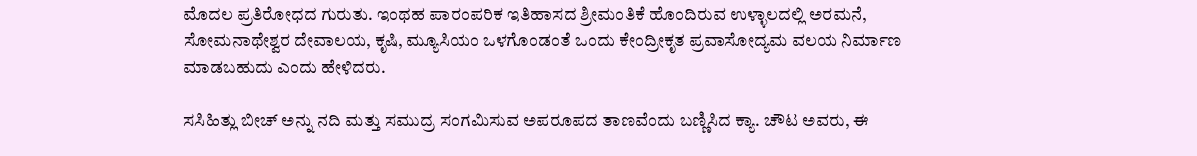ಮೊದಲ ಪ್ರತಿರೋಧದ ಗುರುತು. ಇಂಥಹ ಪಾರಂಪರಿಕ ಇತಿಹಾಸದ ಶ್ರೀಮಂತಿಕೆ ಹೊಂದಿರುವ ಉಳ್ಳಾಲದಲ್ಲಿ ಅರಮನೆ, ಸೋಮನಾಥೇಶ್ವರ ದೇವಾಲಯ, ಕೃಷಿ, ಮ್ಯೂಸಿಯಂ ಒಳಗೊಂಡಂತೆ ಒಂದು ಕೇಂದ್ರೀಕೃತ ಪ್ರವಾಸೋದ್ಯಮ ವಲಯ ನಿರ್ಮಾಣ ಮಾಡಬಹುದು ಎಂದು ಹೇಳಿದರು.

ಸಸಿಹಿತ್ಲು ಬೀಚ್ ಅನ್ನು ನದಿ ಮತ್ತು ಸಮುದ್ರ ಸಂಗಮಿಸುವ ಅಪರೂಪದ ತಾಣವೆಂದು ಬಣ್ಣಿಸಿದ ಕ್ಯಾ. ಚೌಟ ಅವರು, ಈ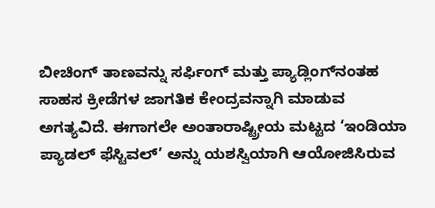ಬೀಚಿಂಗ್ ತಾಣವನ್ನು ಸರ್ಫಿಂಗ್ ಮತ್ತು ಪ್ಯಾಡ್ಲಿಂಗ್‌ನಂತಹ ಸಾಹಸ ಕ್ರೀಡೆಗಳ ಜಾಗತಿಕ ಕೇಂದ್ರವನ್ನಾಗಿ ಮಾಡುವ ಅಗತ್ಯವಿದೆ. ಈಗಾಗಲೇ ಅಂತಾರಾಷ್ಟ್ರೀಯ ಮಟ್ಟದ ‘ಇಂಡಿಯಾ ಪ್ಯಾಡಲ್ ಫೆಸ್ಟಿವಲ್’ ಅನ್ನು ಯಶಸ್ವಿಯಾಗಿ ಆಯೋಜಿಸಿರುವ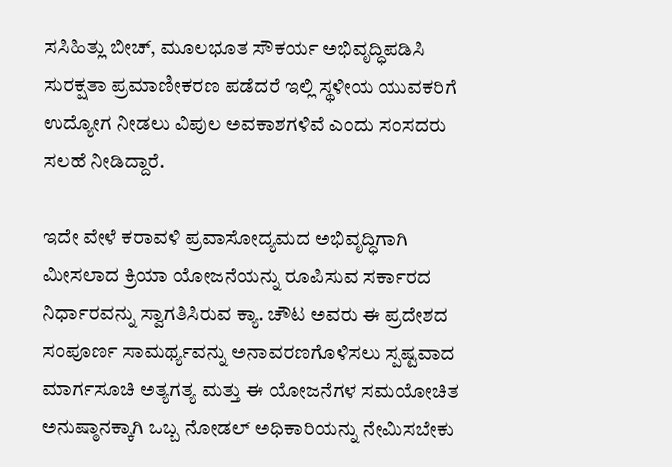ಸಸಿಹಿತ್ಲು ಬೀಚ್, ಮೂಲಭೂತ ಸೌಕರ್ಯ ಅಭಿವೃದ್ಧಿಪಡಿಸಿ ಸುರಕ್ಷತಾ ಪ್ರಮಾಣೀಕರಣ ಪಡೆದರೆ ಇಲ್ಲಿ ಸ್ಥಳೀಯ ಯುವಕರಿಗೆ ಉದ್ಯೋಗ ನೀಡಲು ವಿಪುಲ ಅವಕಾಶಗಳಿವೆ ಎಂದು ಸಂಸದರು ಸಲಹೆ ನೀಡಿದ್ದಾರೆ.

ಇದೇ ವೇಳೆ ಕರಾವಳಿ ಪ್ರವಾಸೋದ್ಯಮದ ಅಭಿವೃದ್ಧಿಗಾಗಿ ಮೀಸಲಾದ ಕ್ರಿಯಾ ಯೋಜನೆಯನ್ನು ರೂಪಿಸುವ ಸರ್ಕಾರದ ನಿರ್ಧಾರವನ್ನು ಸ್ವಾಗತಿಸಿರುವ ಕ್ಯಾ. ಚೌಟ ಅವರು ಈ ಪ್ರದೇಶದ ಸಂಪೂರ್ಣ ಸಾಮರ್ಥ್ಯವನ್ನು ಅನಾವರಣಗೊಳಿಸಲು ಸ್ಪಷ್ಟವಾದ ಮಾರ್ಗಸೂಚಿ ಅತ್ಯಗತ್ಯ ಮತ್ತು ಈ ಯೋಜನೆಗಳ ಸಮಯೋಚಿತ ಅನುಷ್ಠಾನಕ್ಕಾಗಿ ಒಬ್ಬ ನೋಡಲ್ ಅಧಿಕಾರಿಯನ್ನು ನೇಮಿಸಬೇಕು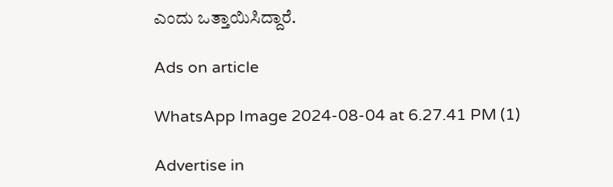ಎಂದು ಒತ್ತಾಯಿಸಿದ್ದಾರೆ.

Ads on article

WhatsApp Image 2024-08-04 at 6.27.41 PM (1)

Advertise in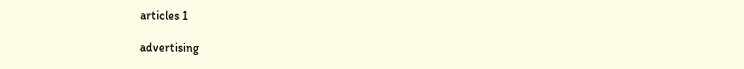articles 1

advertising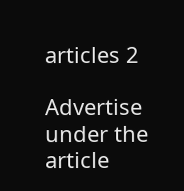articles 2

Advertise under the article